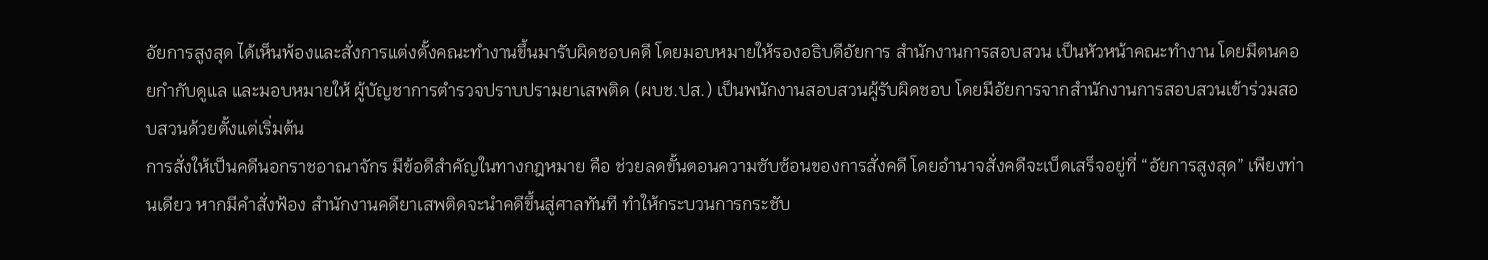อัยการสูงสุด ได้เห็นพ้องและสั่งการแต่งตั้งคณะทำงานขึ้นมารับผิดชอบคดี โดยมอบหมายให้รองอธิบดีอัยการ สำนักงานการสอบสวน เป็นหัวหน้าคณะทำงาน โดยมีตนคอยกำกับดูแล และมอบหมายให้ ผู้บัญชาการตำรวจปราบปรามยาเสพติด (ผบช.ปส.) เป็นพนักงานสอบสวนผู้รับผิดชอบ โดยมีอัยการจากสำนักงานการสอบสวนเข้าร่วมสอบสวนด้วยตั้งแต่เริ่มต้น
การสั่งให้เป็นคดีนอกราชอาณาจักร มีข้อดีสำคัญในทางกฎหมาย คือ ช่วยลดขั้นตอนความซับซ้อนของการสั่งคดี โดยอำนาจสั่งคดีจะเบ็ดเสร็จอยู่ที่ “อัยการสูงสุด” เพียงท่านเดียว หากมีคำสั่งฟ้อง สำนักงานคดียาเสพติดจะนำคดีขึ้นสู่ศาลทันที ทำให้กระบวนการกระชับ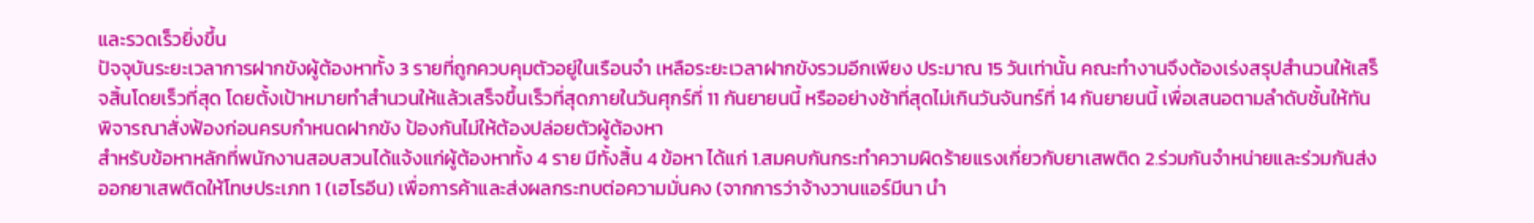และรวดเร็วยิ่งขึ้น
ปัจจุบันระยะเวลาการฝากขังผู้ต้องหาทั้ง 3 รายที่ถูกควบคุมตัวอยู่ในเรือนจำ เหลือระยะเวลาฝากขังรวมอีกเพียง ประมาณ 15 วันเท่านั้น คณะทำงานจึงต้องเร่งสรุปสำนวนให้เสร็จสิ้นโดยเร็วที่สุด โดยตั้งเป้าหมายทำสำนวนให้แล้วเสร็จขึ้นเร็วที่สุดภายในวันศุกร์ที่ 11 กันยายนนี้ หรืออย่างช้าที่สุดไม่เกินวันจันทร์ที่ 14 กันยายนนี้ เพื่อเสนอตามลำดับชั้นให้ทันพิจารณาสั่งฟ้องก่อนครบกำหนดฝากขัง ป้องกันไม่ให้ต้องปล่อยตัวผู้ต้องหา
สำหรับข้อหาหลักที่พนักงานสอบสวนได้แจ้งแก่ผู้ต้องหาทั้ง 4 ราย มีทั้งสิ้น 4 ข้อหา ได้แก่ 1.สมคบกันกระทำความผิดร้ายแรงเกี่ยวกับยาเสพติด 2.ร่วมกันจำหน่ายและร่วมกันส่งออกยาเสพติดให้โทษประเภท 1 (เฮโรอีน) เพื่อการค้าและส่งผลกระทบต่อความมั่นคง (จากการว่าจ้างวานแอร์มีนา นำ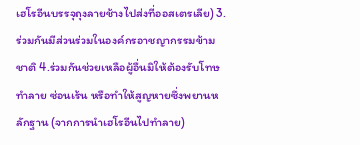เฮโรอีนบรรจุถุงลายช้างไปส่งที่ออสเตรเลีย) 3.ร่วมกันมีส่วนร่วมในองค์กรอาชญากรรมข้ามชาติ 4.ร่วมกันช่วยเหลือผู้อื่นมิให้ต้องรับโทษ ทำลาย ซ่อนเร้น หรือทำให้สูญหายซึ่งพยานหลักฐาน (จากการนำเฮโรอีนไปทำลาย)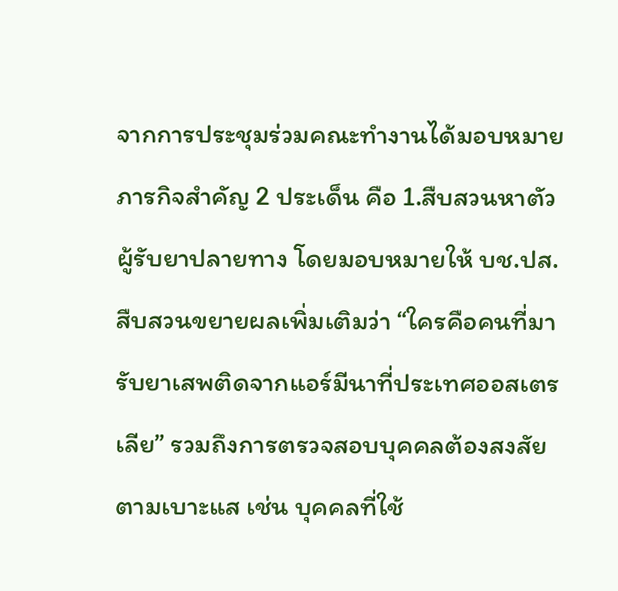จากการประชุมร่วมคณะทำงานได้มอบหมายภารกิจสำคัญ 2 ประเด็น คือ 1.สืบสวนหาตัวผู้รับยาปลายทาง โดยมอบหมายให้ บช.ปส. สืบสวนขยายผลเพิ่มเติมว่า “ใครคือคนที่มารับยาเสพติดจากแอร์มีนาที่ประเทศออสเตรเลีย” รวมถึงการตรวจสอบบุคคลต้องสงสัยตามเบาะแส เช่น บุคคลที่ใช้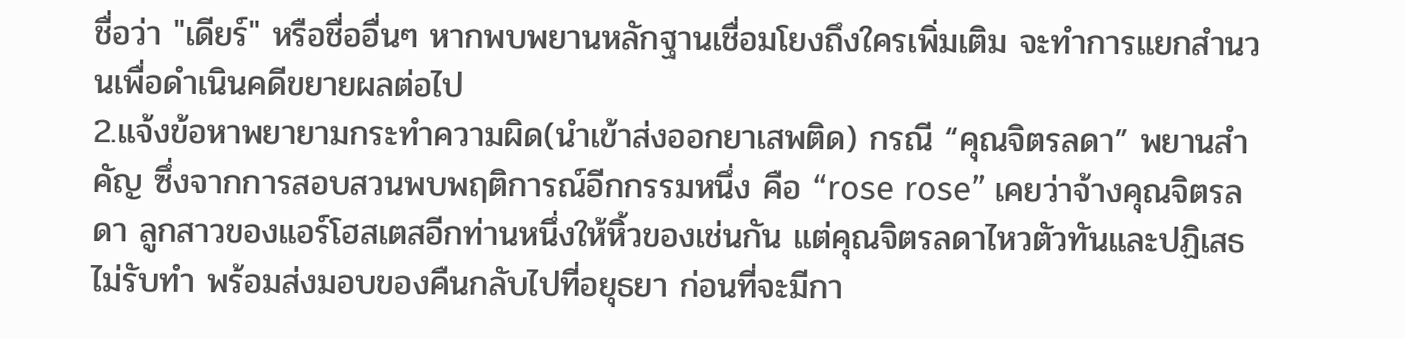ชื่อว่า "เดียร์" หรือชื่ออื่นๆ หากพบพยานหลักฐานเชื่อมโยงถึงใครเพิ่มเติม จะทำการแยกสำนวนเพื่อดำเนินคดีขยายผลต่อไป
2.แจ้งข้อหาพยายามกระทำความผิด(นำเข้าส่งออกยาเสพติด) กรณี “คุณจิตรลดา” พยานสำคัญ ซึ่งจากการสอบสวนพบพฤติการณ์อีกกรรมหนึ่ง คือ “rose rose” เคยว่าจ้างคุณจิตรลดา ลูกสาวของแอร์โฮสเตสอีกท่านหนึ่งให้หิ้วของเช่นกัน แต่คุณจิตรลดาไหวตัวทันและปฏิเสธไม่รับทำ พร้อมส่งมอบของคืนกลับไปที่อยุธยา ก่อนที่จะมีกา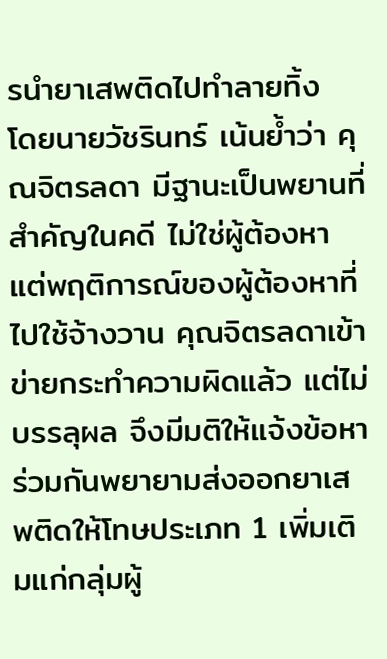รนำยาเสพติดไปทำลายทิ้ง
โดยนายวัชรินทร์ เน้นย้ำว่า คุณจิตรลดา มีฐานะเป็นพยานที่สำคัญในคดี ไม่ใช่ผู้ต้องหา แต่พฤติการณ์ของผู้ต้องหาที่ไปใช้จ้างวาน คุณจิตรลดาเข้าข่ายกระทำความผิดแล้ว แต่ไม่บรรลุผล จึงมีมติให้แจ้งข้อหาร่วมกันพยายามส่งออกยาเสพติดให้โทษประเภท 1 เพิ่มเติมแก่กลุ่มผู้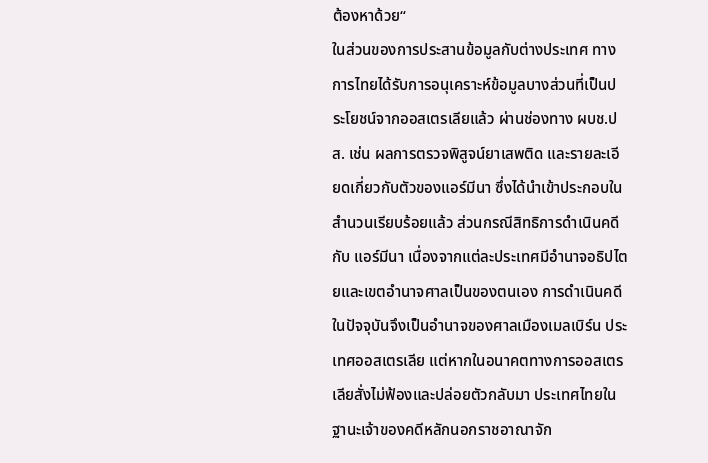ต้องหาด้วย“
ในส่วนของการประสานข้อมูลกับต่างประเทศ ทางการไทยได้รับการอนุเคราะห์ข้อมูลบางส่วนที่เป็นประโยชน์จากออสเตรเลียแล้ว ผ่านช่องทาง ผบช.ปส. เช่น ผลการตรวจพิสูจน์ยาเสพติด และรายละเอียดเกี่ยวกับตัวของแอร์มีนา ซึ่งได้นำเข้าประกอบในสำนวนเรียบร้อยแล้ว ส่วนกรณีสิทธิการดำเนินคดีกับ แอร์มีนา เนื่องจากแต่ละประเทศมีอำนาจอธิปไตยและเขตอำนาจศาลเป็นของตนเอง การดำเนินคดีในปัจจุบันจึงเป็นอำนาจของศาลเมืองเมลเบิร์น ประเทศออสเตรเลีย แต่หากในอนาคตทางการออสเตรเลียสั่งไม่ฟ้องและปล่อยตัวกลับมา ประเทศไทยในฐานะเจ้าของคดีหลักนอกราชอาณาจัก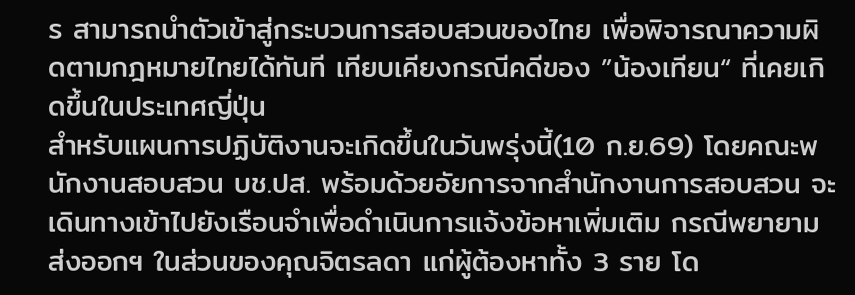ร สามารถนำตัวเข้าสู่กระบวนการสอบสวนของไทย เพื่อพิจารณาความผิดตามกฎหมายไทยได้ทันที เทียบเคียงกรณีคดีของ ”น้องเทียน“ ที่เคยเกิดขึ้นในประเทศญี่ปุ่น
สำหรับแผนการปฏิบัติงานจะเกิดขึ้นในวันพรุ่งนี้(10 ก.ย.69) โดยคณะพนักงานสอบสวน บช.ปส. พร้อมด้วยอัยการจากสำนักงานการสอบสวน จะเดินทางเข้าไปยังเรือนจำเพื่อดำเนินการแจ้งข้อหาเพิ่มเติม กรณีพยายามส่งออกฯ ในส่วนของคุณจิตรลดา แก่ผู้ต้องหาทั้ง 3 ราย โด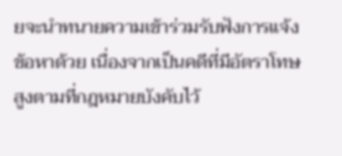ยจะนำทนายความเข้าร่วมรับฟังการแจ้งข้อหาด้วย เนื่องจากเป็นคดีที่มีอัตราโทษสูงตามที่กฎหมายบังคับไว้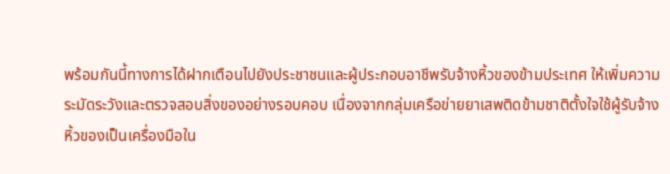พร้อมกันนี้ทางการได้ฝากเตือนไปยังประชาชนและผู้ประกอบอาชีพรับจ้างหิ้วของข้ามประเทศ ให้เพิ่มความระมัดระวังและตรวจสอบสิ่งของอย่างรอบคอบ เนื่องจากกลุ่มเครือข่ายยาเสพติดข้ามชาติตั้งใจใช้ผู้รับจ้างหิ้วของเป็นเครื่องมือใน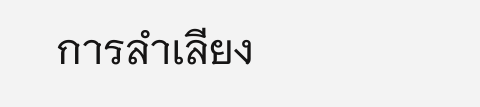การลำเลียง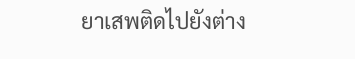ยาเสพติดไปยังต่าง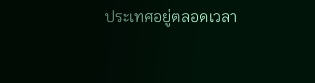ประเทศอยู่ตลอดเวลา